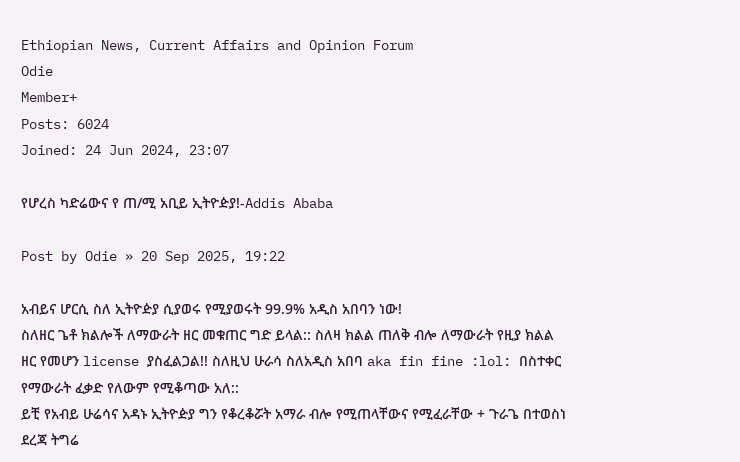Ethiopian News, Current Affairs and Opinion Forum
Odie
Member+
Posts: 6024
Joined: 24 Jun 2024, 23:07

የሆረስ ካድሬውና የ ጠ/ሚ አቢይ ኢትዮዽያ!-Addis Ababa

Post by Odie » 20 Sep 2025, 19:22

አብይና ሆርሲ ስለ ኢትዮዽያ ሲያወሩ የሚያወሩት 99.9% አዲስ አበባን ነው!
ስለዘር ጌቶ ክልሎች ለማውራት ዘር መቁጠር ግድ ይላል:: ስለዛ ክልል ጠለቅ ብሎ ለማውራት የዚያ ክልል ዘር የመሆን license ያስፈልጋል!! ስለዚህ ሁራሳ ስለአዲስ አበባ aka fin fine :lol: በስተቀር የማውራት ፈቃድ የለውም የሚቆጣው አለ::
ይቺ የአብይ ሁሬሳና አዳኑ ኢትዮዽያ ግን የቆረቆሯት አማራ ብሎ የሚጠላቸውና የሚፈራቸው + ጉራጌ በተወስነ ደረጃ ትግሬ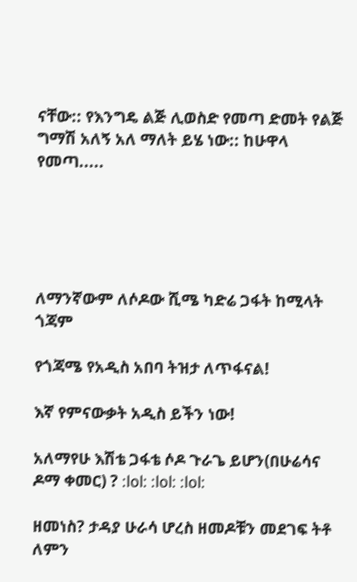ናቸው:: የእንግዴ ልጅ ሊወስድ የመጣ ድመት የልጅ ግማሽ አለኝ አለ ማለት ይሄ ነው:: ከሁዋላ የመጣ.....





ለማንኛውም ለሶዶው ሺሜ ካድሬ ጋፋት ከሚላት ጎጃም

የጎጃሜ የአዲስ አበባ ትዝታ ለጥፋናል!

እኛ የምናውቃት አዲስ ይችን ነው!

አለማየሁ እሽቴ ጋፋቴ ሶዶ ጉራጌ ይሆን(በሁሬሳና ዶማ ቀመር) ? :lol: :lol: :lol:

ዘመነስ? ታዳያ ሁራሳ ሆረስ ዘመዶቹን መደገፍ ትቶ ለምን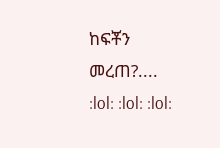ከፍቾን መረጠ?.... :lol: :lol: :lol: